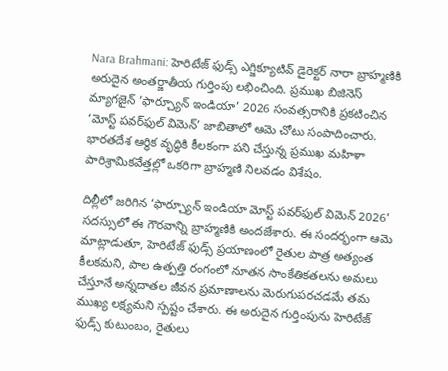Nara Brahmani: హెరిటేజ్ ఫుడ్స్ ఎగ్జిక్యూటివ్ డైరెక్టర్ నారా బ్రాహ్మణికి అరుదైన అంతర్జాతీయ గుర్తింపు లభించింది. ప్రముఖ బిజినెస్ మ్యాగజైన్ ‘ఫార్చ్యూన్ ఇండియా’ 2026 సంవత్సరానికి ప్రకటించిన ‘మోస్ట్ పవర్‌ఫుల్ విమెన్’ జాబితాలో ఆమె చోటు సంపాదించారు. భారతదేశ ఆర్థిక వృద్ధికి కీలకంగా పని చేస్తున్న ప్రముఖ మహిళా పారిశ్రామికవేత్తల్లో ఒకరిగా బ్రాహ్మణి నిలవడం విశేషం.

దిల్లీలో జరిగిన ‘ఫార్చ్యూన్ ఇండియా మోస్ట్ పవర్‌ఫుల్ విమెన్ 2026’ సదస్సులో ఈ గౌరవాన్ని బ్రాహ్మణికి అందజేశారు. ఈ సందర్భంగా ఆమె మాట్లాడుతూ, హెరిటేజ్ ఫుడ్స్ ప్రయాణంలో రైతుల పాత్ర అత్యంత కీలకమని, పాల ఉత్పత్తి రంగంలో నూతన సాంకేతికతలను అమలు చేస్తూనే అన్నదాతల జీవన ప్రమాణాలను మెరుగుపరచడమే తమ ముఖ్య లక్ష్యమని స్పష్టం చేశారు. ఈ అరుదైన గుర్తింపును హెరిటేజ్ ఫుడ్స్ కుటుంబం, రైతులు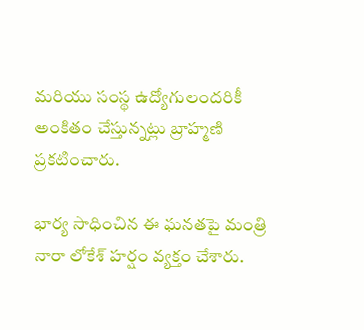మరియు సంస్థ ఉద్యోగులందరికీ అంకితం చేస్తున్నట్లు బ్రాహ్మణి ప్రకటించారు.

భార్య సాధించిన ఈ ఘనతపై మంత్రి నారా లోకేశ్ హర్షం వ్యక్తం చేశారు.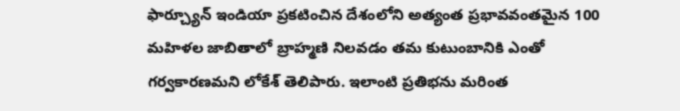ఫార్చ్యూన్ ఇండియా ప్రకటించిన దేశంలోని అత్యంత ప్రభావవంతమైన 100 మహిళల జాబితాలో బ్రాహ్మణి నిలవడం తమ కుటుంబానికి ఎంతో గర్వకారణమని లోకేశ్ తెలిపారు. ఇలాంటి ప్రతిభను మరింత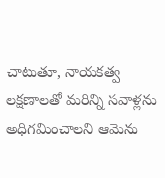చాటుతూ, నాయకత్వ లక్షణాలతో మరిన్ని సవాళ్లను అధిగమించాలని ఆమెను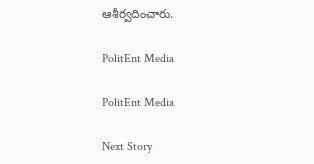ఆశీర్వదించారు.

PolitEnt Media

PolitEnt Media

Next Story